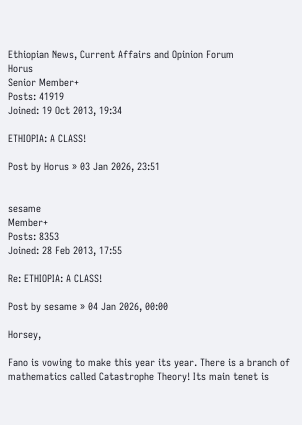Ethiopian News, Current Affairs and Opinion Forum
Horus
Senior Member+
Posts: 41919
Joined: 19 Oct 2013, 19:34

ETHIOPIA: A CLASS!

Post by Horus » 03 Jan 2026, 23:51


sesame
Member+
Posts: 8353
Joined: 28 Feb 2013, 17:55

Re: ETHIOPIA: A CLASS!

Post by sesame » 04 Jan 2026, 00:00

Horsey,

Fano is vowing to make this year its year. There is a branch of mathematics called Catastrophe Theory! Its main tenet is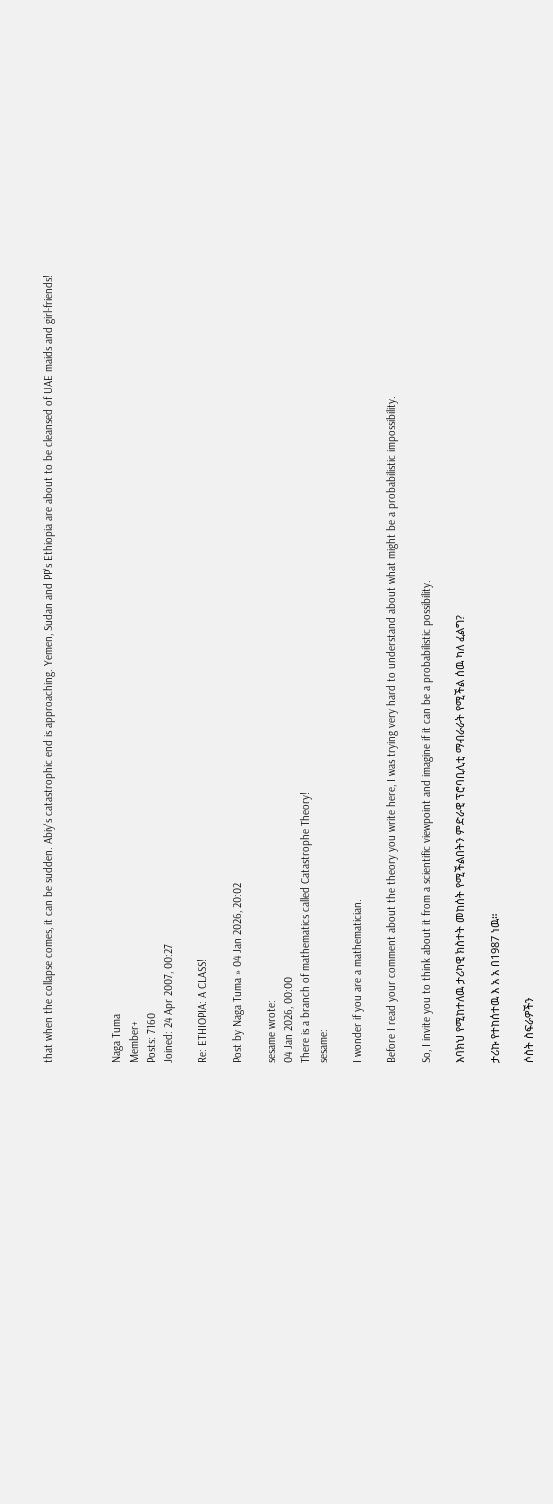that when the collapse comes, it can be sudden. Abiy's catastrophic end is approaching. Yemen, Sudan and PP's Ethiopia are about to be cleansed of UAE maids and girl-friends!



Naga Tuma
Member+
Posts: 7160
Joined: 24 Apr 2007, 00:27

Re: ETHIOPIA: A CLASS!

Post by Naga Tuma » 04 Jan 2026, 20:02

sesame wrote:
04 Jan 2026, 00:00
There is a branch of mathematics called Catastrophe Theory!
sesame:

I wonder if you are a mathematician.

Before I read your comment about the theory you write here, I was trying very hard to understand about what might be a probabilistic impossibility.

So, I invite you to think about it from a scientific viewpoint and imagine if it can be a probabilistic possibility.

እባክህ የሚከተለዉ ታሪካዊ ክስተት መከሰት የሚችልበትን ምድራዊ ፕሮባቢሊቲ ማብራራት የሚችል ሰዉ ካለ ፈልግ?

ታሪኩ የተከሰተዉ እ አ አ በ1987 ነዉ።

ሶስት ስፍራዎችን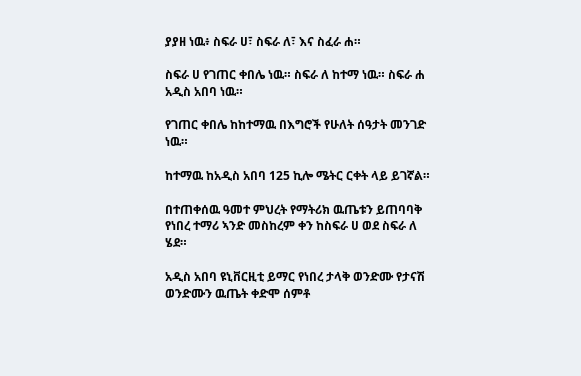ያያዘ ነዉ፥ ስፍራ ሀ፣ ስፍራ ለ፣ እና ስፈራ ሐ።

ስፍራ ሀ የገጠር ቀበሌ ነዉ። ስፍራ ለ ከተማ ነዉ። ስፍራ ሐ አዲስ አበባ ነዉ።

የገጠር ቀበሌ ከከተማዉ በእግሮች የሁለት ሰዓታት መንገድ ነዉ።

ከተማዉ ከአዲስ አበባ 125 ኪሎ ሜትር ርቀት ላይ ይገኛል።

በተጠቀሰዉ ዓመተ ምህረት የማትሪክ ዉጤቱን ይጠባባቅ የነበረ ተማሪ ኣንድ መስከረም ቀን ከስፍራ ሀ ወደ ስፍራ ለ ሄደ።

አዲስ አበባ ዩኒቨርዚቲ ይማር የነበረ ታላቅ ወንድሙ የታናሽ ወንድሙን ዉጤት ቀድሞ ሰምቶ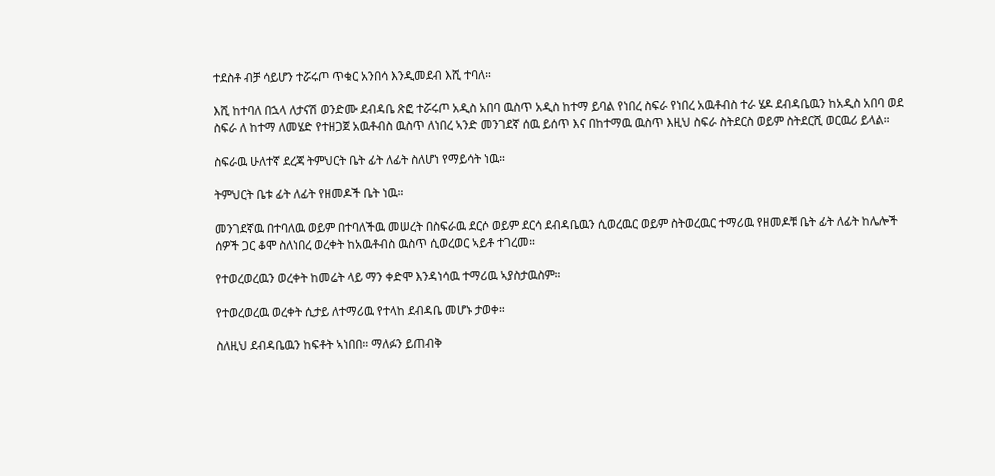ተደስቶ ብቻ ሳይሆን ተሯሩጦ ጥቁር አንበሳ እንዲመደብ እሺ ተባለ።

እሺ ከተባለ በኋላ ለታናሽ ወንድሙ ደብዳቤ ጽፎ ተሯሩጦ አዲስ አበባ ዉስጥ አዲስ ከተማ ይባል የነበረ ስፍራ የነበረ አዉቶብስ ተራ ሄዶ ደብዳቤዉን ከአዲስ አበባ ወደ ስፍራ ለ ከተማ ለመሄድ የተዘጋጀ አዉቶብስ ዉስጥ ለነበረ ኣንድ መንገደኛ ሰዉ ይሰጥ እና በከተማዉ ዉስጥ እዚህ ስፍራ ስትደርስ ወይም ስትደርሺ ወርዉሪ ይላል።

ስፍራዉ ሁለተኛ ደረጃ ትምህርት ቤት ፊት ለፊት ስለሆነ የማይሳት ነዉ።

ትምህርት ቤቱ ፊት ለፊት የዘመዶች ቤት ነዉ።

መንገደኛዉ በተባለዉ ወይም በተባለችዉ መሠረት በስፍራዉ ደርሶ ወይም ደርሳ ደብዳቤዉን ሲወረዉር ወይም ስትወረዉር ተማሪዉ የዘመዶቹ ቤት ፊት ለፊት ከሌሎች ሰዎች ጋር ቆሞ ስለነበረ ወረቀት ከአዉቶብስ ዉስጥ ሲወረወር ኣይቶ ተገረመ።

የተወረወረዉን ወረቀት ከመሬት ላይ ማን ቀድሞ እንዳነሳዉ ተማሪዉ ኣያስታዉስም።

የተወረወረዉ ወረቀት ሲታይ ለተማሪዉ የተላከ ደብዳቤ መሆኑ ታወቀ።

ስለዚህ ደብዳቤዉን ከፍቶት ኣነበበ። ማለፉን ይጠብቅ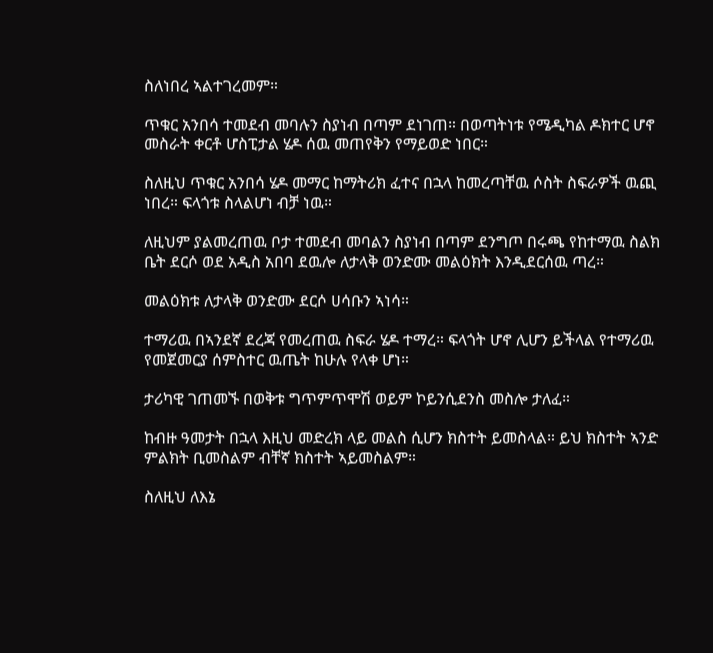ስለነበረ ኣልተገረመም።

ጥቁር አንበሳ ተመደብ መባሉን ስያነብ በጣም ደነገጠ። በወጣትነቱ የሜዲካል ዶክተር ሆኖ መስራት ቀርቶ ሆስፒታል ሄዶ ሰዉ መጠየቅን የማይወድ ነበር።

ስለዚህ ጥቁር አንበሳ ሄዶ መማር ከማትሪክ ፈተና በኋላ ከመረጣቸዉ ሶስት ስፍራዎች ዉጪ ነበረ። ፍላጎቱ ስላልሆነ ብቻ ነዉ።

ለዚህም ያልመረጠዉ ቦታ ተመደብ መባልን ስያነብ በጣም ደንግጦ በሩጫ የከተማዉ ስልክ ቤት ደርሶ ወደ አዲስ አበባ ደዉሎ ለታላቅ ወንድሙ መልዕክት እንዲደርሰዉ ጣረ።

መልዕክቱ ለታላቅ ወንድሙ ደርሶ ሀሳቡን ኣነሳ።

ተማሪዉ በኣንደኛ ደረጃ የመረጠዉ ስፍራ ሄዶ ተማረ። ፍላጎት ሆኖ ሊሆን ይችላል የተማሪዉ የመጀመርያ ሰምስተር ዉጤት ከሁሉ የላቀ ሆነ።

ታሪካዊ ገጠመኙ በወቅቱ ግጥምጥሞሽ ወይም ኮይንሲደንስ መስሎ ታለፈ።

ከብዙ ዓመታት በኋላ እዚህ መድረክ ላይ መልስ ሲሆን ክስተት ይመስላል። ይህ ክስተት ኣንድ ምልክት ቢመስልም ብቸኛ ክስተት ኣይመስልም።

ስለዚህ ለእኔ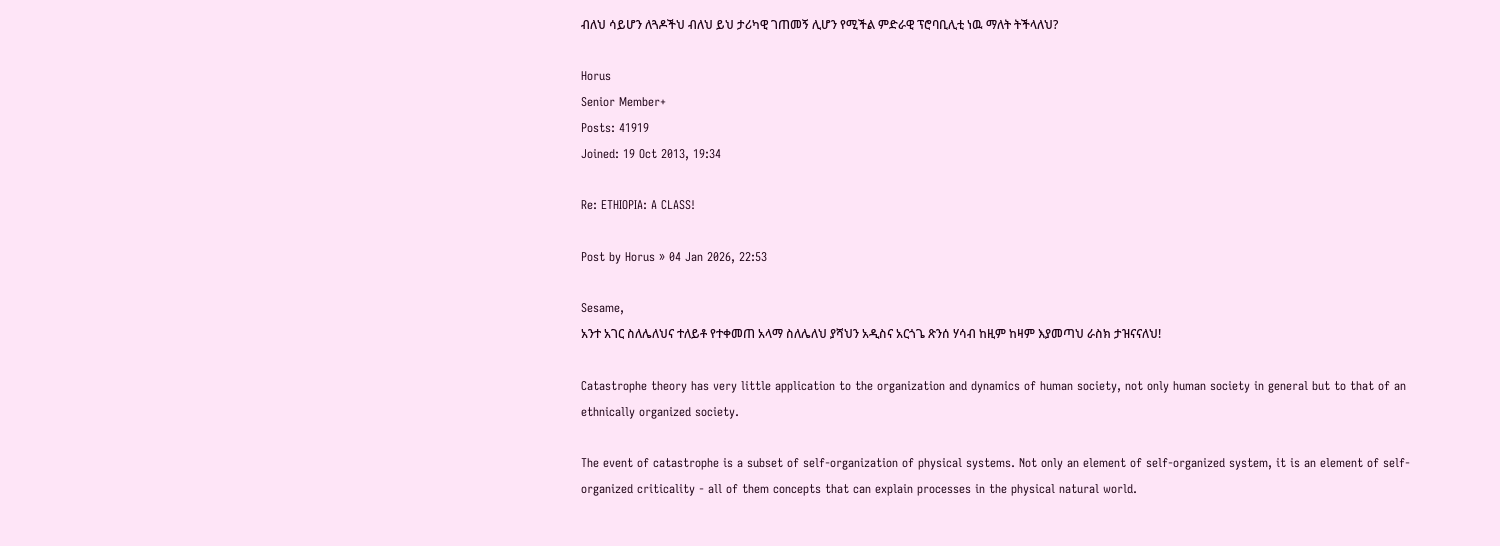ብለህ ሳይሆን ለጓዶችህ ብለህ ይህ ታሪካዊ ገጠመኝ ሊሆን የሚችል ምድራዊ ፕሮባቢሊቲ ነዉ ማለት ትችላለህ?

Horus
Senior Member+
Posts: 41919
Joined: 19 Oct 2013, 19:34

Re: ETHIOPIA: A CLASS!

Post by Horus » 04 Jan 2026, 22:53

Sesame,
አንተ አገር ስለሌለህና ተለይቶ የተቀመጠ አላማ ስለሌለህ ያሻህን አዲስና አርጎጌ ጽንሰ ሃሳብ ከዚም ከዛም እያመጣህ ራስክ ታዝናናለህ!

Catastrophe theory has very little application to the organization and dynamics of human society, not only human society in general but to that of an ethnically organized society.

The event of catastrophe is a subset of self-organization of physical systems. Not only an element of self-organized system, it is an element of self-organized criticality - all of them concepts that can explain processes in the physical natural world.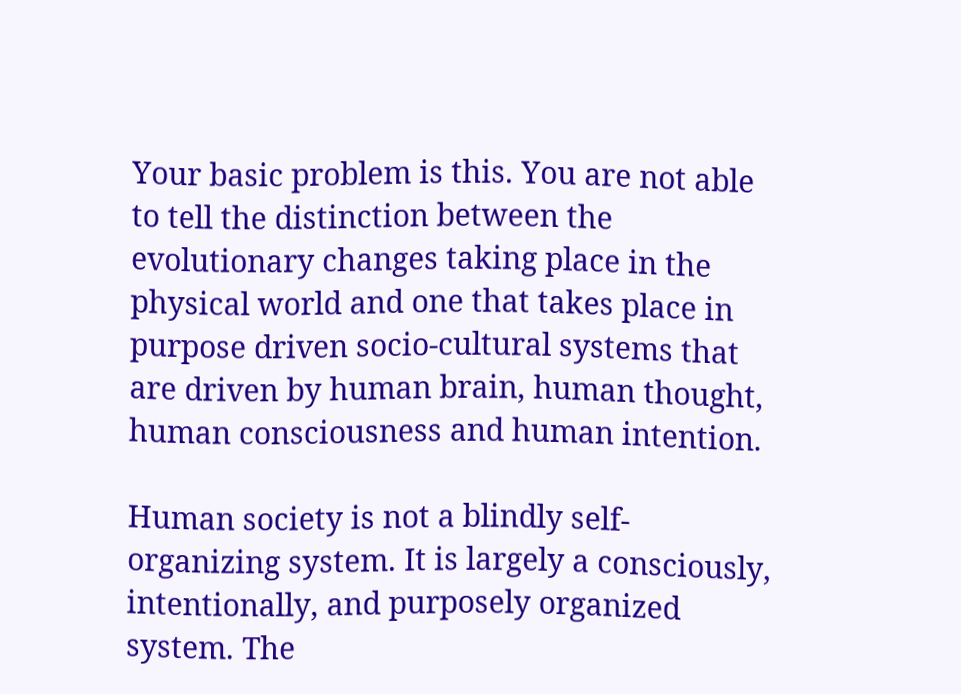Your basic problem is this. You are not able to tell the distinction between the evolutionary changes taking place in the physical world and one that takes place in purpose driven socio-cultural systems that are driven by human brain, human thought, human consciousness and human intention.

Human society is not a blindly self-organizing system. It is largely a consciously, intentionally, and purposely organized system. The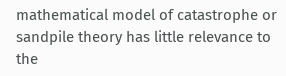mathematical model of catastrophe or sandpile theory has little relevance to the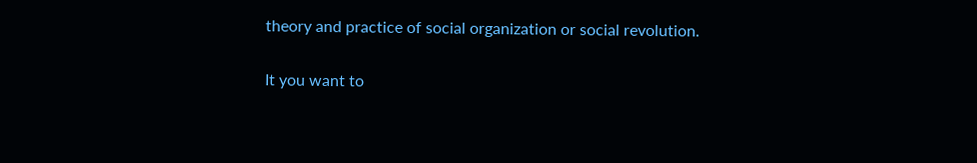theory and practice of social organization or social revolution.

It you want to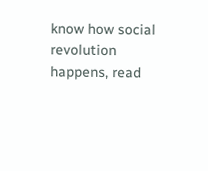know how social revolution happens, read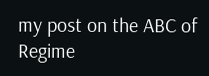my post on the ABC of Regime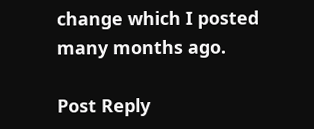change which I posted many months ago.

Post Reply